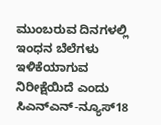ಮುಂಬರುವ ದಿನಗಳಲ್ಲಿ ಇಂಧನ ಬೆಲೆಗಳು ಇಳಿಕೆಯಾಗುವ ನಿರೀಕ್ಷೆಯಿದೆ ಎಂದು ಸಿಎನ್ಎನ್-ನ್ಯೂಸ್18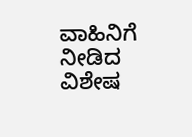ವಾಹಿನಿಗೆ ನೀಡಿದ ವಿಶೇಷ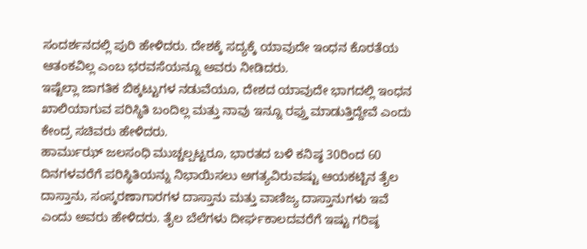ಸಂದರ್ಶನದಲ್ಲಿ ಪುರಿ ಹೇಳಿದರು. ದೇಶಕ್ಕೆ ಸದ್ಯಕ್ಕೆ ಯಾವುದೇ ಇಂಧನ ಕೊರತೆಯ ಆತಂಕವಿಲ್ಲ ಎಂಬ ಭರವಸೆಯನ್ನೂ ಅವರು ನೀಡಿದರು.
ಇಷ್ಟೆಲ್ಲಾ ಜಾಗತಿಕ ಬಿಕ್ಕಟ್ಟುಗಳ ನಡುವೆಯೂ, ದೇಶದ ಯಾವುದೇ ಭಾಗದಲ್ಲಿ ಇಂಧನ ಖಾಲಿಯಾಗುವ ಪರಿಸ್ಥಿತಿ ಬಂದಿಲ್ಲ ಮತ್ತು ನಾವು ಇನ್ನೂ ರಫ್ತು ಮಾಡುತ್ತಿದ್ದೇವೆ ಎಂದು ಕೇಂದ್ರ ಸಚಿವರು ಹೇಳಿದರು.
ಹಾರ್ಮುಝ್ ಜಲಸಂಧಿ ಮುಚ್ಚಲ್ಪಟ್ಟರೂ, ಭಾರತದ ಬಳಿ ಕನಿಷ್ಠ 30ರಿಂದ 60 ದಿನಗಳವರೆಗೆ ಪರಿಸ್ಥಿತಿಯನ್ನು ನಿಭಾಯಿಸಲು ಅಗತ್ಯವಿರುವಷ್ಟು ಆಯಕಟ್ಟಿನ ತೈಲ ದಾಸ್ತಾನು, ಸಂಸ್ಕರಣಾಗಾರಗಳ ದಾಸ್ತಾನು ಮತ್ತು ವಾಣಿಜ್ಯ ದಾಸ್ತಾನುಗಳು ಇವೆ ಎಂದು ಅವರು ಹೇಳಿದರು. ತೈಲ ಬೆಲೆಗಳು ದೀರ್ಘಕಾಲದವರೆಗೆ ಇಷ್ಟು ಗರಿಷ್ಠ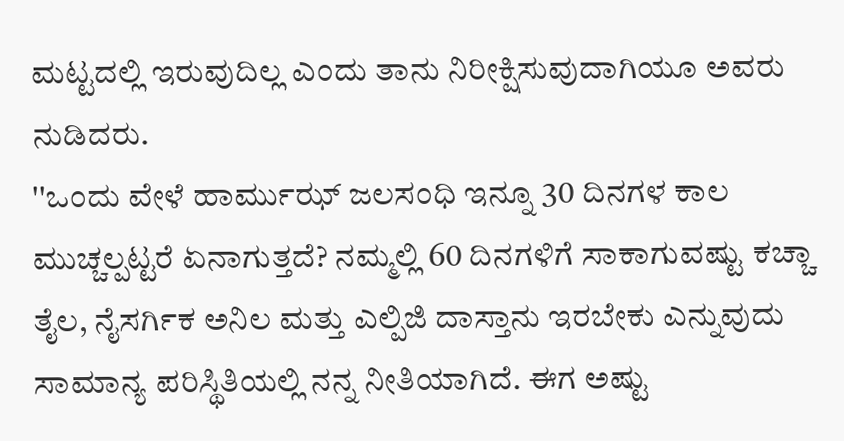ಮಟ್ಟದಲ್ಲಿ ಇರುವುದಿಲ್ಲ ಎಂದು ತಾನು ನಿರೀಕ್ಷಿಸುವುದಾಗಿಯೂ ಅವರು ನುಡಿದರು.
''ಒಂದು ವೇಳೆ ಹಾರ್ಮುಝ್ ಜಲಸಂಧಿ ಇನ್ನೂ 30 ದಿನಗಳ ಕಾಲ ಮುಚ್ಚಲ್ಪಟ್ಟರೆ ಏನಾಗುತ್ತದೆ? ನಮ್ಮಲ್ಲಿ 60 ದಿನಗಳಿಗೆ ಸಾಕಾಗುವಷ್ಟು ಕಚ್ಚಾ ತೈಲ, ನೈಸರ್ಗಿಕ ಅನಿಲ ಮತ್ತು ಎಲ್ಪಿಜಿ ದಾಸ್ತಾನು ಇರಬೇಕು ಎನ್ನುವುದು ಸಾಮಾನ್ಯ ಪರಿಸ್ಥಿತಿಯಲ್ಲಿ ನನ್ನ ನೀತಿಯಾಗಿದೆ. ಈಗ ಅಷ್ಟು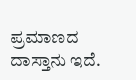ಪ್ರಮಾಣದ ದಾಸ್ತಾನು ಇದೆ.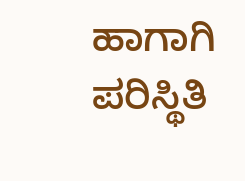ಹಾಗಾಗಿ ಪರಿಸ್ಥಿತಿ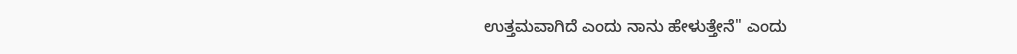ಉತ್ತಮವಾಗಿದೆ ಎಂದು ನಾನು ಹೇಳುತ್ತೇನೆ'' ಎಂದು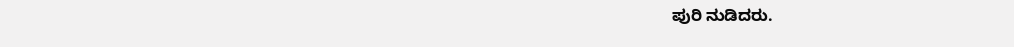ಪುರಿ ನುಡಿದರು.